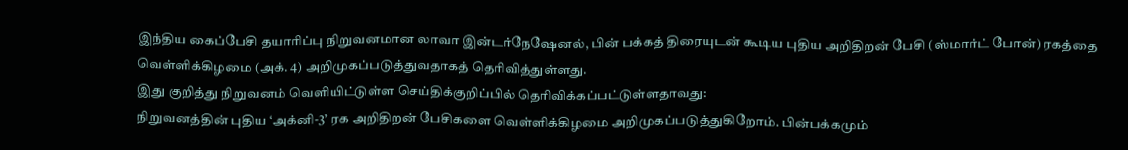இந்திய கைப்பேசி தயாரிப்பு நிறுவனமான லாவா இன்டர்நேஷேனல், பின் பக்கத் திரையுடன் கூடிய புதிய அறிதிறன் பேசி (ஸ்மார்ட் போன்) ரகத்தை வெள்ளிக்கிழமை (அக். 4) அறிமுகப்படுத்துவதாகத் தெரிவித்துள்ளது.
இது குறித்து நிறுவனம் வெளியிட்டுள்ள செய்திக்குறிப்பில் தெரிவிக்கப்பட்டுள்ளதாவது:
நிறுவனத்தின் புதிய ‘அக்னி-3’ ரக அறிதிறன் பேசிகளை வெள்ளிக்கிழமை அறிமுகப்படுத்துகிறோம். பின்பக்கமும்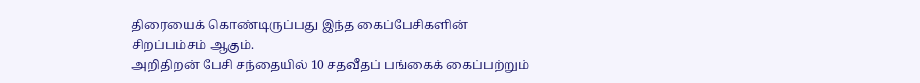திரையைக் கொண்டிருப்பது இந்த கைப்பேசிகளின் சிறப்பம்சம் ஆகும்.
அறிதிறன் பேசி சந்தையில் 10 சதவீதப் பங்கைக் கைப்பற்றும்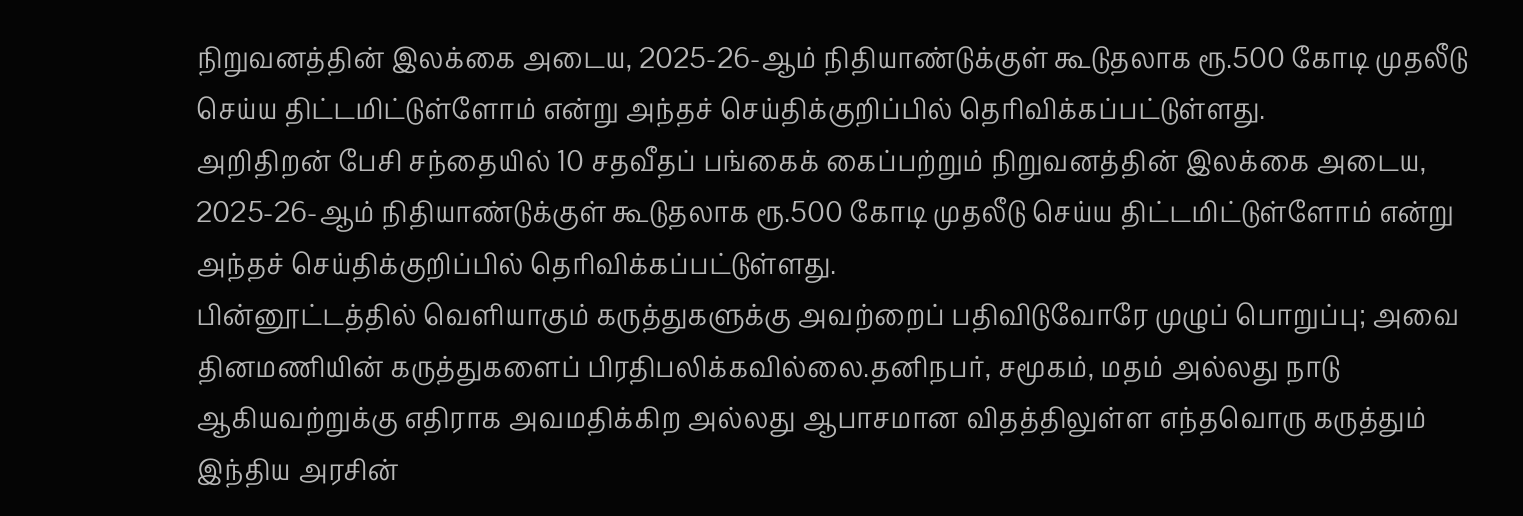நிறுவனத்தின் இலக்கை அடைய, 2025-26-ஆம் நிதியாண்டுக்குள் கூடுதலாக ரூ.500 கோடி முதலீடு செய்ய திட்டமிட்டுள்ளோம் என்று அந்தச் செய்திக்குறிப்பில் தெரிவிக்கப்பட்டுள்ளது.
அறிதிறன் பேசி சந்தையில் 10 சதவீதப் பங்கைக் கைப்பற்றும் நிறுவனத்தின் இலக்கை அடைய, 2025-26-ஆம் நிதியாண்டுக்குள் கூடுதலாக ரூ.500 கோடி முதலீடு செய்ய திட்டமிட்டுள்ளோம் என்று அந்தச் செய்திக்குறிப்பில் தெரிவிக்கப்பட்டுள்ளது.
பின்னூட்டத்தில் வெளியாகும் கருத்துகளுக்கு அவற்றைப் பதிவிடுவோரே முழுப் பொறுப்பு; அவை தினமணியின் கருத்துகளைப் பிரதிபலிக்கவில்லை.தனிநபர், சமூகம், மதம் அல்லது நாடு ஆகியவற்றுக்கு எதிராக அவமதிக்கிற அல்லது ஆபாசமான விதத்திலுள்ள எந்தவொரு கருத்தும் இந்திய அரசின்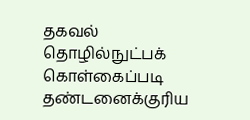தகவல் தொழில்நுட்பக் கொள்கைப்படி தண்டனைக்குரிய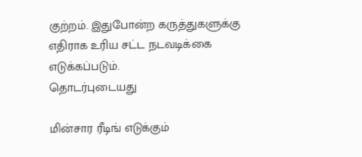குற்றம். இதுபோன்ற கருத்துகளுக்கு எதிராக உரிய சட்ட நடவடிக்கை எடுக்கப்படும்.
தொடர்புடையது

மின்சார ரீடிங் எடுக்கும்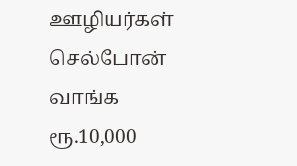ஊழியர்கள் செல்போன் வாங்க ரூ.10,000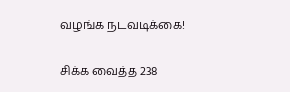வழங்க நடவடிக்கை!

சிக்க வைத்த 238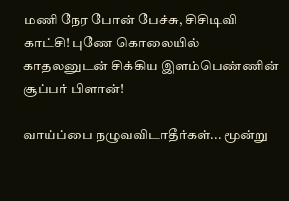மணி நேர போன் பேச்சு, சிசிடிவி காட்சி! புணே கொலையில் காதலனுடன் சிக்கிய இளம்பெண்ணின் சூப்பர் பிளான்!

வாய்ப்பை நழுவவிடாதீர்கள்... மூன்று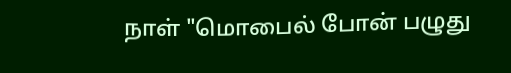நாள் "மொபைல் போன் பழுது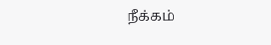நீக்கம்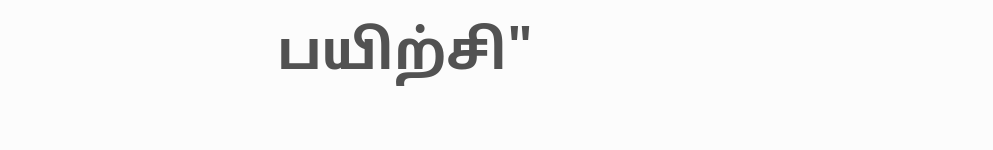பயிற்சி"